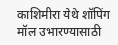काशिमीरा येथे शॉपिंग मॉल उभारण्यासाठी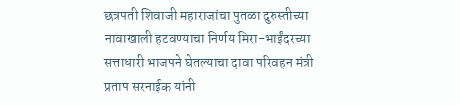छत्रपती शिवाजी महाराजांचा पुतळा दुरुस्तीच्या नावाखाली हटवण्याचा निर्णय मिरा-भाईंदरच्या सत्ताधारी भाजपने घेतल्याचा दावा परिवहन मंत्री प्रताप सरनाईक यांनी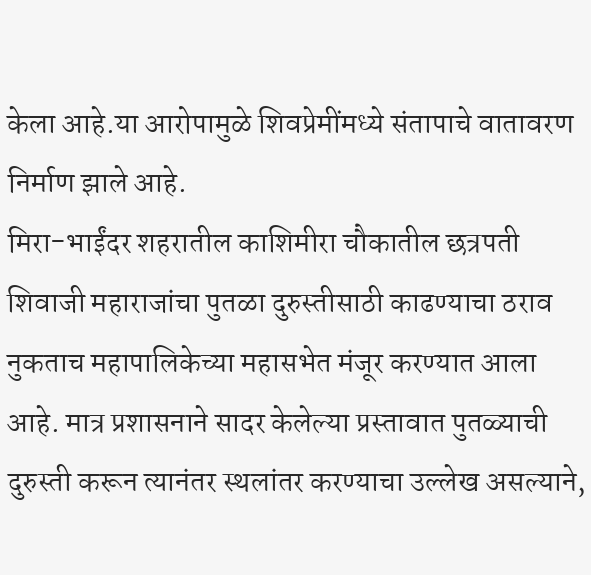केला आहे.या आरोपामुळे शिवप्रेमींमध्ये संतापाचे वातावरण निर्माण झाले आहे.
मिरा-भाईंदर शहरातील काशिमीरा चौकातील छत्रपती शिवाजी महाराजांचा पुतळा दुरुस्तीसाठी काढण्याचा ठराव नुकताच महापालिकेच्या महासभेत मंजूर करण्यात आला आहे. मात्र प्रशासनाने सादर केलेल्या प्रस्तावात पुतळ्याची दुरुस्ती करून त्यानंतर स्थलांतर करण्याचा उल्लेख असल्याने,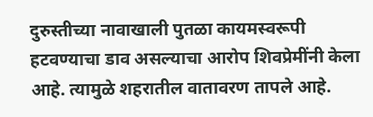दुरुस्तीच्या नावाखाली पुतळा कायमस्वरूपी हटवण्याचा डाव असल्याचा आरोप शिवप्रेमींनी केला आहे. त्यामुळे शहरातील वातावरण तापले आहे.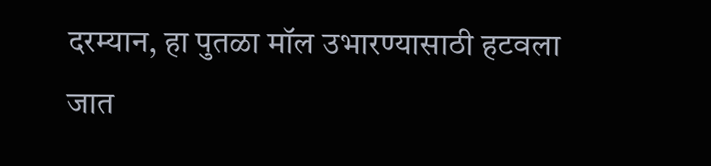दरम्यान, हा पुतळा मॉल उभारण्यासाठी हटवला जात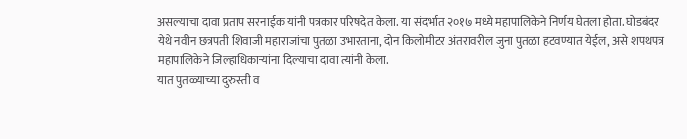असल्याचा दावा प्रताप सरनाईक यांनी पत्रकार परिषदेत केला. या संदर्भात २०१७ मध्ये महापालिकेने निर्णय घेतला होता. घोडबंदर येथे नवीन छत्रपती शिवाजी महाराजांचा पुतळा उभारताना, दोन किलोमीटर अंतरावरील जुना पुतळा हटवण्यात येईल, असे शपथपत्र महापालिकेने जिल्हाधिकाऱ्यांना दिल्याचा दावा त्यांनी केला.
यात पुतळ्याच्या दुरुस्ती व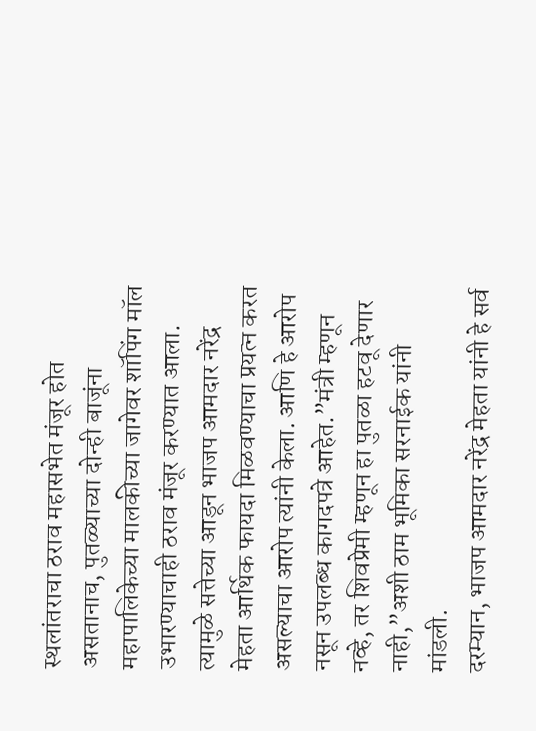स्थलांतराचा ठराव महासभेत मंजूर होत असतानाच, पुतळ्याच्या दोन्ही बाजूंना महापालिकेच्या मालकीच्या जागेवर शॉपिंग मॉल उभारण्याचाही ठराव मंजूर करण्यात आला. त्यामुळे सत्तेच्या आडून भाजप आमदार नरेंद्र मेहता आर्थिक फायदा मिळवण्याचा प्रयत्न करत असल्याचा आरोप त्यांनी केला. आणि हे आरोप नसून उपलब्ध कागदपत्रे आहेत.”मंत्री म्हणून नव्हे, तर शिवप्रेमी म्हणून हा पुतळा हटवू देणार नाही,”अशी ठाम भूमिका सरनाईक यांनी मांडली.
दरम्यान, भाजप आमदार नरेंद्र मेहता यांनी हे सर्व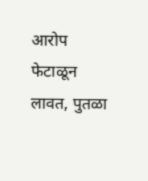आरोप फेटाळून लावत, पुतळा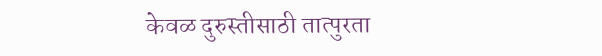केवळ दुरुस्तीसाठी तात्पुरता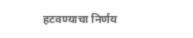हटवण्याचा निर्णय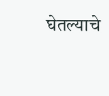घेतल्याचे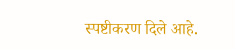स्पष्टीकरण दिले आहे.